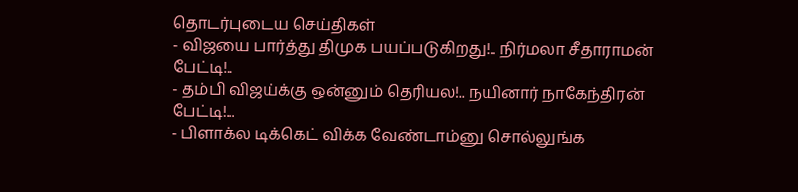தொடர்புடைய செய்திகள்
- விஜயை பார்த்து திமுக பயப்படுகிறது!.. நிர்மலா சீதாராமன் பேட்டி!..
- தம்பி விஜய்க்கு ஒன்னும் தெரியல!.. நயினார் நாகேந்திரன் பேட்டி!...
- பிளாக்ல டிக்கெட் விக்க வேண்டாம்னு சொல்லுங்க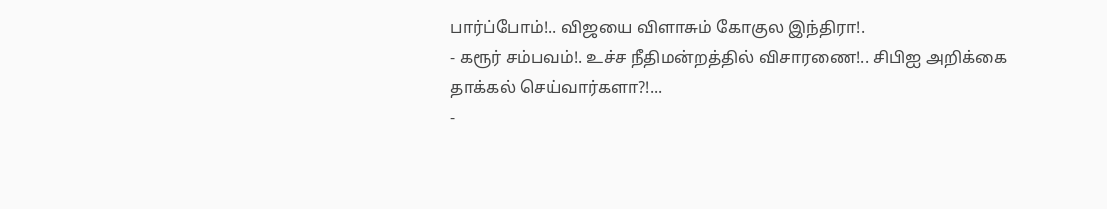பார்ப்போம்!.. விஜயை விளாசும் கோகுல இந்திரா!.
- கரூர் சம்பவம்!. உச்ச நீதிமன்றத்தில் விசாரணை!.. சிபிஐ அறிக்கை தாக்கல் செய்வார்களா?!...
-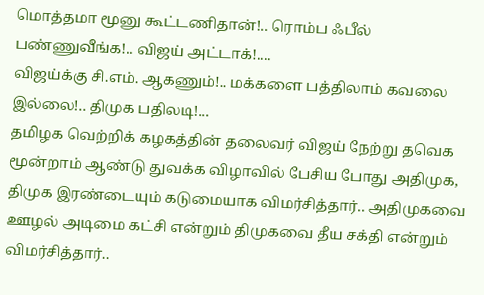மொத்தமா மூனு கூட்டணிதான்!.. ரொம்ப ஃபீல் பண்ணுவீங்க!.. விஜய் அட்டாக்!....
விஜய்க்கு சி.எம். ஆகணும்!.. மக்களை பத்திலாம் கவலை இல்லை!.. திமுக பதிலடி!...
தமிழக வெற்றிக் கழகத்தின் தலைவர் விஜய் நேற்று தவெக மூன்றாம் ஆண்டு துவக்க விழாவில் பேசிய போது அதிமுக, திமுக இரண்டையும் கடுமையாக விமர்சித்தார்.. அதிமுகவை ஊழல் அடிமை கட்சி என்றும் திமுகவை தீய சக்தி என்றும் விமர்சித்தார்..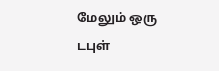மேலும் ஒரு டபுள்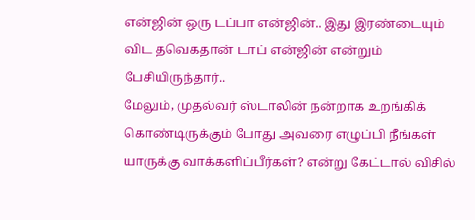என்ஜின் ஒரு டப்பா என்ஜின்.. இது இரண்டையும் விட தவெகதான் டாப் என்ஜின் என்றும் பேசியிருந்தார்..
மேலும், முதல்வர் ஸ்டாலின் நன்றாக உறங்கிக் கொண்டிருக்கும் போது அவரை எழுப்பி நீங்கள் யாருக்கு வாக்களிப்பீர்கள்? என்று கேட்டால் விசில்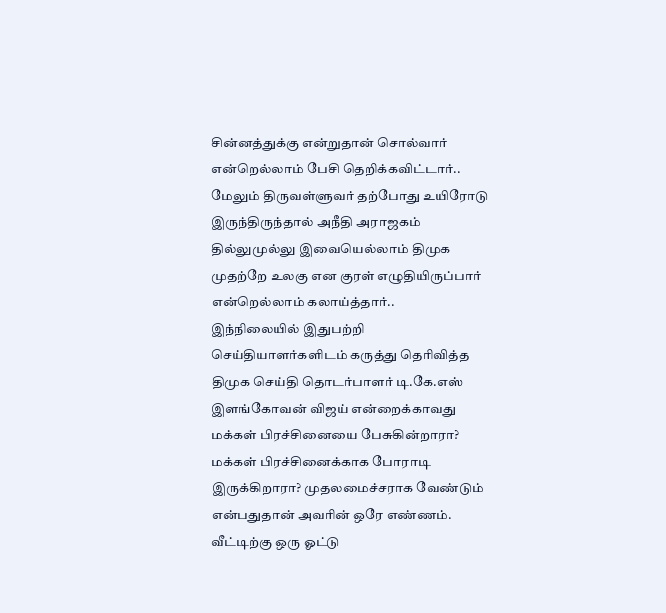சின்னத்துக்கு என்றுதான் சொல்வார் என்றெல்லாம் பேசி தெறிக்கவிட்டார்.. மேலும் திருவள்ளுவர் தற்போது உயிரோடு இருந்திருந்தால் அநீதி அராஜகம் தில்லுமுல்லு இவையெல்லாம் திமுக முதற்றே உலகு என குரள் எழுதியிருப்பார் என்றெல்லாம் கலாய்த்தார்..
இந்நிலையில் இதுபற்றி செய்தியாளர்களிடம் கருத்து தெரிவித்த திமுக செய்தி தொடர்பாளர் டி.கே.எஸ் இளங்கோவன் விஜய் என்றைக்காவது மக்கள் பிரச்சினையை பேசுகின்றாரா? மக்கள் பிரச்சினைக்காக போராடி இருக்கிறாரா? முதலமைச்சராக வேண்டும் என்பதுதான் அவரின் ஒரே எண்ணம். வீட்டிற்கு ஒரு ஓட்டு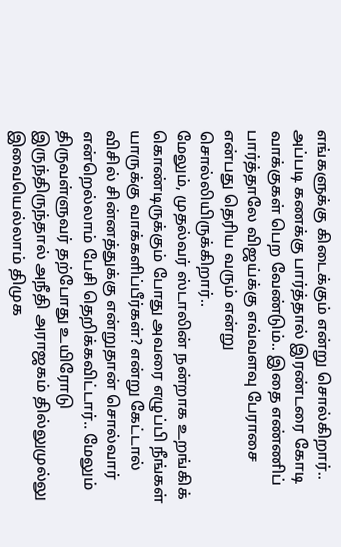எங்களுக்கு கிடைக்கும் என்று சொல்கிறார்.. அப்படி கணக்கு பார்த்தால் இரண்டரை கோடி வாக்குகள் பெற வேண்டும்.. இதை எண்ணிப் பார்த்தாலே விஜய்க்கு எவ்வளவு பேராசை என்பது தெரிய வரும் என்று சொல்லியிருக்கிறார்..
மேலும், முதல்வர் ஸ்டாலின் நன்றாக உறங்கிக் கொண்டிருக்கும் போது அவரை எழுப்பி நீங்கள் யாருக்கு வாக்களிப்பீர்கள்? என்று கேட்டால் விசில் சின்னத்துக்கு என்றுதான் சொல்வார் என்றெல்லாம் பேசி தெறிக்கவிட்டார்.. மேலும் திருவள்ளுவர் தற்போது உயிரோடு இருந்திருந்தால் அநீதி அராஜகம் தில்லுமுல்லு இவையெல்லாம் திமுக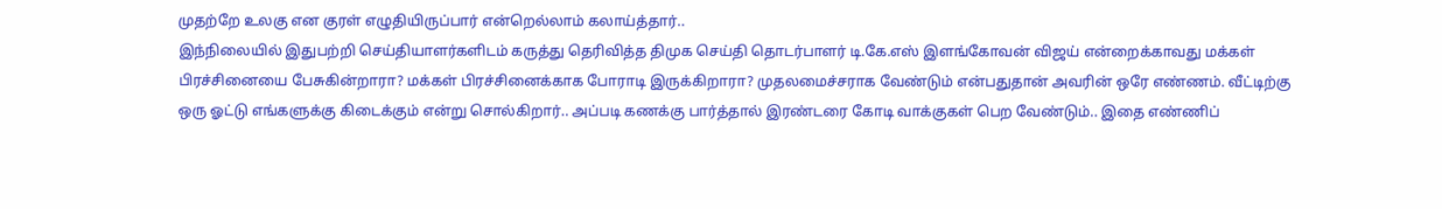முதற்றே உலகு என குரள் எழுதியிருப்பார் என்றெல்லாம் கலாய்த்தார்..
இந்நிலையில் இதுபற்றி செய்தியாளர்களிடம் கருத்து தெரிவித்த திமுக செய்தி தொடர்பாளர் டி.கே.எஸ் இளங்கோவன் விஜய் என்றைக்காவது மக்கள் பிரச்சினையை பேசுகின்றாரா? மக்கள் பிரச்சினைக்காக போராடி இருக்கிறாரா? முதலமைச்சராக வேண்டும் என்பதுதான் அவரின் ஒரே எண்ணம். வீட்டிற்கு ஒரு ஓட்டு எங்களுக்கு கிடைக்கும் என்று சொல்கிறார்.. அப்படி கணக்கு பார்த்தால் இரண்டரை கோடி வாக்குகள் பெற வேண்டும்.. இதை எண்ணிப்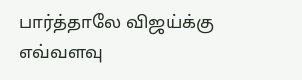பார்த்தாலே விஜய்க்கு எவ்வளவு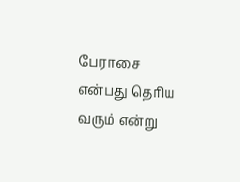பேராசை என்பது தெரிய வரும் என்று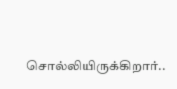சொல்லியிருக்கிறார்..